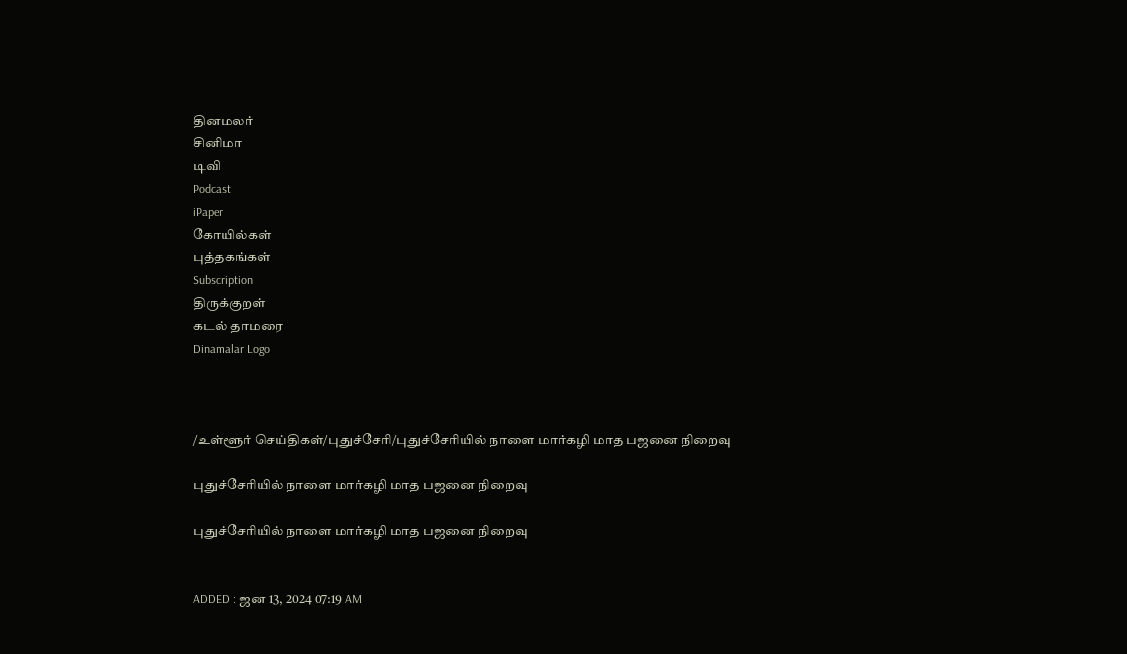தினமலர்
சினிமா
டிவி
Podcast
iPaper
கோயில்கள்
புத்தகங்கள்
Subscription
திருக்குறள்
கடல் தாமரை
Dinamalar Logo



/உள்ளூர் செய்திகள்/புதுச்சேரி/புதுச்சேரியில் நாளை மார்கழி மாத பஜனை நிறைவு

புதுச்சேரியில் நாளை மார்கழி மாத பஜனை நிறைவு

புதுச்சேரியில் நாளை மார்கழி மாத பஜனை நிறைவு


ADDED : ஜன 13, 2024 07:19 AM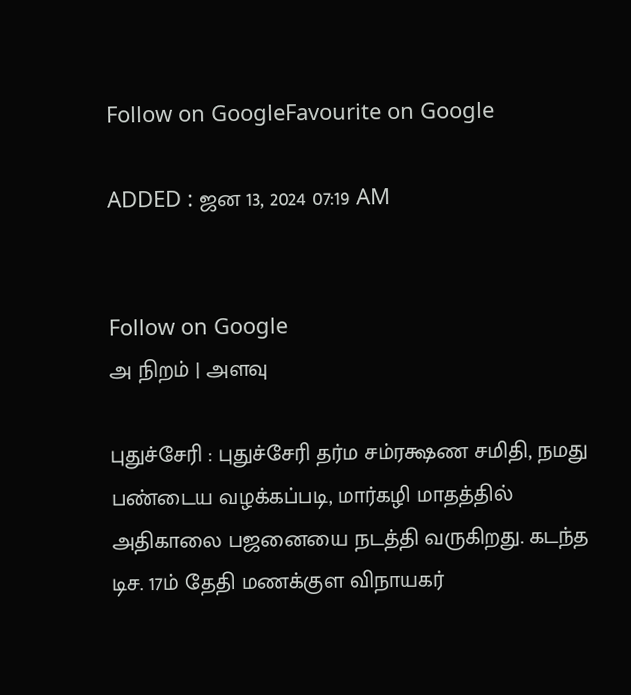Follow on GoogleFavourite on Google

ADDED : ஜன 13, 2024 07:19 AM


Follow on Google
அ நிறம் | அளவு

புதுச்சேரி : புதுச்சேரி தர்ம சம்ரக்ஷண சமிதி, நமது பண்டைய வழக்கப்படி, மார்கழி மாதத்தில் அதிகாலை பஜனையை நடத்தி வருகிறது. கடந்த டிச. 17ம் தேதி மணக்குள விநாயகர்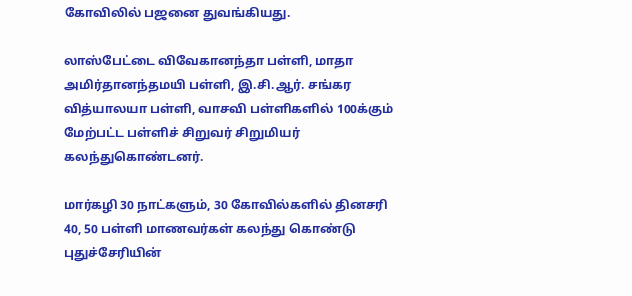கோவிலில் பஜனை துவங்கியது.

லாஸ்பேட்டை விவேகானந்தா பள்ளி, மாதா அமிர்தானந்தமயி பள்ளி, இ.சி.ஆர். சங்கர வித்யாலயா பள்ளி, வாசவி பள்ளிகளில் 100க்கும் மேற்பட்ட பள்ளிச் சிறுவர் சிறுமியர் கலந்துகொண்டனர்.

மார்கழி 30 நாட்களும், 30 கோவில்களில் தினசரி 40, 50 பள்ளி மாணவர்கள் கலந்து கொண்டு புதுச்சேரியின்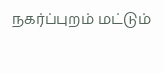நகர்ப்புறம் மட்டும்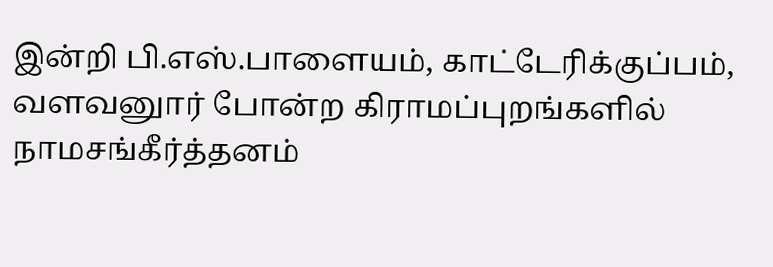இன்றி பி.எஸ்.பாளையம், காட்டேரிக்குப்பம், வளவனுார் போன்ற கிராமப்புறங்களில் நாமசங்கீர்த்தனம்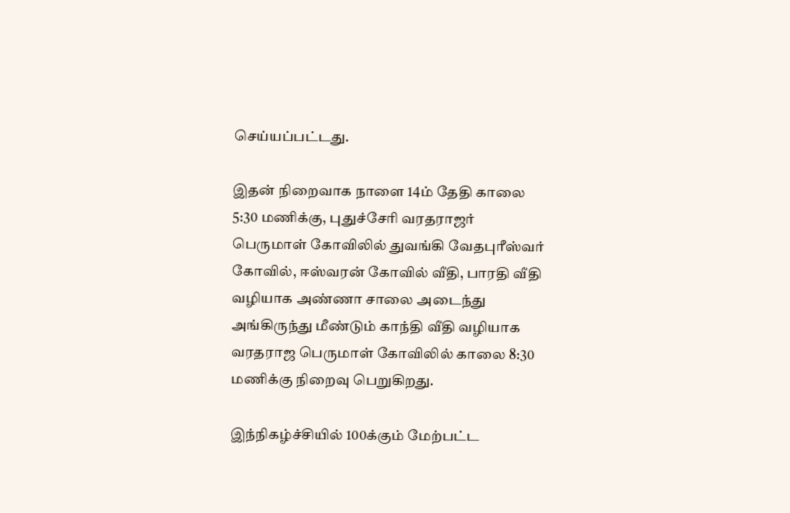செய்யப்பட்டது.

இதன் நிறைவாக நாளை 14ம் தேதி காலை 5:30 மணிக்கு, புதுச்சேரி வரதராஜர் பெருமாள் கோவிலில் துவங்கி வேதபுரீஸ்வர் கோவில், ஈஸ்வரன் கோவில் வீதி, பாரதி வீதி வழியாக அண்ணா சாலை அடைந்து அங்கிருந்து மீண்டும் காந்தி வீதி வழியாக வரதராஜ பெருமாள் கோவிலில் காலை 8:30 மணிக்கு நிறைவு பெறுகிறது.

இந்நிகழ்ச்சியில் 100க்கும் மேற்பட்ட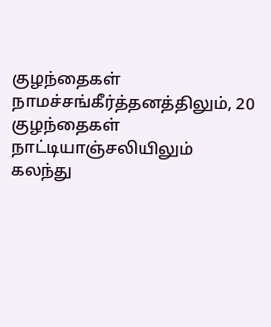குழந்தைகள் நாமச்சங்கீர்த்தனத்திலும், 20 குழந்தைகள் நாட்டியாஞ்சலியிலும் கலந்து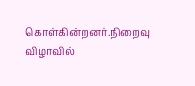கொள்கின்றனர்.நிறைவு விழாவில்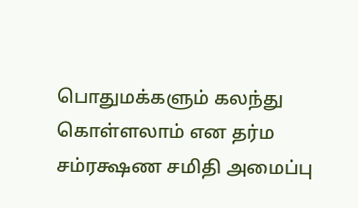பொதுமக்களும் கலந்து கொள்ளலாம் என தர்ம சம்ரக்ஷண சமிதி அமைப்பு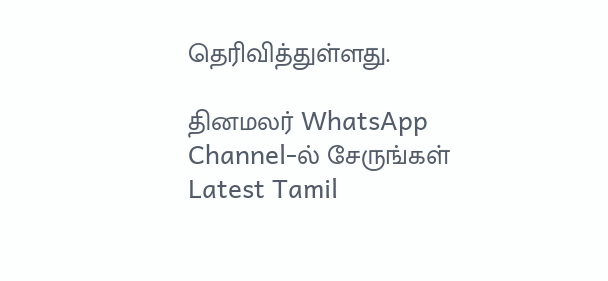தெரிவித்துள்ளது.

தினமலர் WhatsApp Channel-ல் சேருங்கள்
Latest Tamil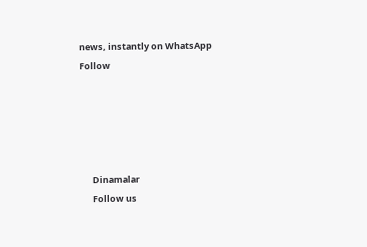news, instantly on WhatsApp
Follow





      Dinamalar
      Follow us